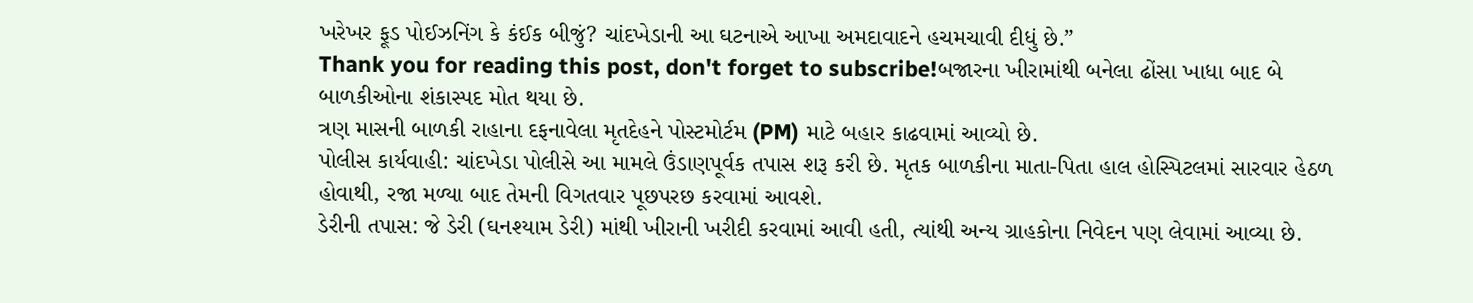ખરેખર ફૂડ પોઈઝનિંગ કે કંઈક બીજું? ચાંદખેડાની આ ઘટનાએ આખા અમદાવાદને હચમચાવી દીધું છે.”
Thank you for reading this post, don't forget to subscribe!બજારના ખીરામાંથી બનેલા ઢોંસા ખાધા બાદ બે બાળકીઓના શંકાસ્પદ મોત થયા છે.
ત્રણ માસની બાળકી રાહાના દફનાવેલા મૃતદેહને પોસ્ટમોર્ટમ (PM) માટે બહાર કાઢવામાં આવ્યો છે.
પોલીસ કાર્યવાહી: ચાંદખેડા પોલીસે આ મામલે ઉંડાણપૂર્વક તપાસ શરૂ કરી છે. મૃતક બાળકીના માતા-પિતા હાલ હોસ્પિટલમાં સારવાર હેઠળ હોવાથી, રજા મળ્યા બાદ તેમની વિગતવાર પૂછપરછ કરવામાં આવશે.
ડેરીની તપાસ: જે ડેરી (ઘનશ્યામ ડેરી) માંથી ખીરાની ખરીદી કરવામાં આવી હતી, ત્યાંથી અન્ય ગ્રાહકોના નિવેદન પણ લેવામાં આવ્યા છે.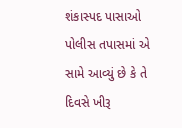શંકાસ્પદ પાસાઓ
પોલીસ તપાસમાં એ સામે આવ્યું છે કે તે દિવસે ખીરૂ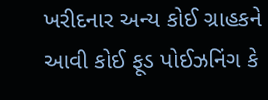ખરીદનાર અન્ય કોઈ ગ્રાહકને આવી કોઈ ફૂડ પોઈઝનિંગ કે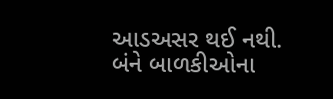આડઅસર થઈ નથી.
બંને બાળકીઓના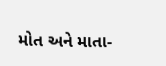મોત અને માતા-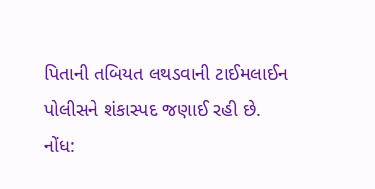પિતાની તબિયત લથડવાની ટાઈમલાઈન પોલીસને શંકાસ્પદ જણાઈ રહી છે.
નોંધ: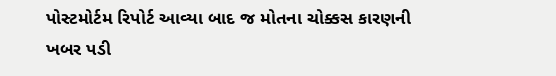પોસ્ટમોર્ટમ રિપોર્ટ આવ્યા બાદ જ મોતના ચોક્કસ કારણની ખબર પડી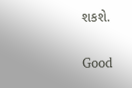શકશે.


Good